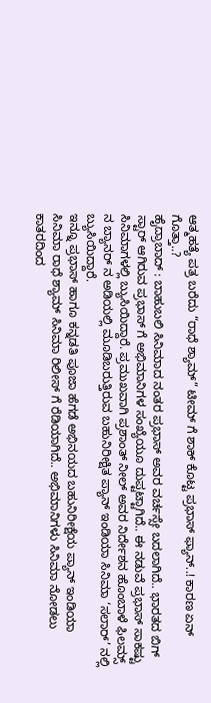ಆತ್ಮಹತ್ಯೆ ಪತ್ರ ಬರೆದು “ರಾಧೆ ಶ್ಯಾಮ್” ಟೀಮ್ ಗೆ ಶಾಕ್ ಕೊಟ್ಟ ಪ್ರಭಾಸ್ ಫ್ಯಾನ್..! ಕಾರಣ ಏನ್ ಗೊತ್ತಾ..?
ಹೈದ್ರಾಬಾದ್ : ಬಾಹುಬಲಿ ಸಿನಿಮಾದ ನಂತರ ಪ್ರಭಾಸ್ ಅವರ ವರ್ಚಸ್ಸೇ ಬದಲಾಗಿದೆ.. ಭಾರತದ ಬಿಗ್ ಸ್ಟಾರ್ ಆಗಿರುವ ಪ್ರಭಾಸ್ ಗೆ ಅಭಿಮಾನಿಗಳ ಸಂಖ್ಯೆಯೂ ದುಪ್ಟಟ್ಟಾಗಿದೆ.. ಈ ನಡುವೆ ಪ್ರಭಾಸ್ ಸಾಕಷ್ಟು ಸಿನಿಮಾಗಳಲ್ಲಿ ಬ್ಯುಸಿಯಿದ್ದಾರೆ. ಪ್ರಮುಖವಾಗಿ ಪ್ರಶಾಂತ್ ನೀಲ್ ಅವರ ನಿರ್ದೇಶನ ಹೊಂಬಾಳೆ ಫಿಲಮ್ಸ್ ನ ಬ್ಯಾನರ್ ನ ಅಡಿಯಲ್ಲಿ ಮೂಡಿಬರುತ್ತಿರುವ ಬಹುನಿರೀಕ್ಷಿತ ಪ್ಯಾನ್ ಇಂಡಿಯಾ ಸಿನಿಮಾ ‘ಸಲಾರ್’ ನಲ್ಲಿ ಬ್ಯುಸಿಯಿದ್ದಾರೆ.
ಇನ್ನೂ ಪ್ರಭಾಸ್ ಹಾಗೂ ಕನ್ನಡತಿ ಪೂಜಾ ಹೆಗಡೆ ಅಭಿನಯದ ಬಹುನಿರೀಕ್ಷೆಯ ಪ್ಯಾನ್ ಇಂಡಿಯಾ ಸಿನಿಮಾ ರಾಧೆ ಶ್ಯಾಮ್ ಸಿನಿಮಾ ರಿಲೀಸ್ ಗೆ ರೆಡಿಯಾಗಿದೆ.. ಅಭಿಮಾನಿಗಳು ಸಿನಿಮಾ ನೋಡಲು ಕಾತರದಿಂದ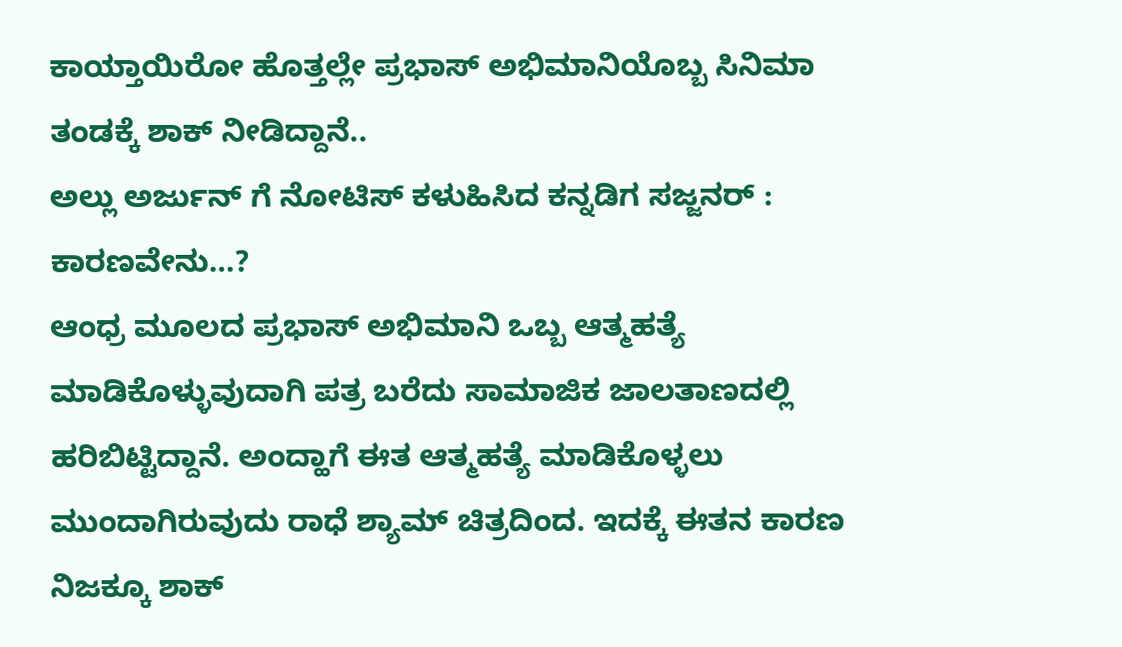ಕಾಯ್ತಾಯಿರೋ ಹೊತ್ತಲ್ಲೇ ಪ್ರಭಾಸ್ ಅಭಿಮಾನಿಯೊಬ್ಬ ಸಿನಿಮಾ ತಂಡಕ್ಕೆ ಶಾಕ್ ನೀಡಿದ್ದಾನೆ..
ಅಲ್ಲು ಅರ್ಜುನ್ ಗೆ ನೋಟಿಸ್ ಕಳುಹಿಸಿದ ಕನ್ನಡಿಗ ಸಜ್ಜನರ್ : ಕಾರಣವೇನು…?
ಆಂಧ್ರ ಮೂಲದ ಪ್ರಭಾಸ್ ಅಭಿಮಾನಿ ಒಬ್ಬ ಆತ್ಮಹತ್ಯೆ ಮಾಡಿಕೊಳ್ಳುವುದಾಗಿ ಪತ್ರ ಬರೆದು ಸಾಮಾಜಿಕ ಜಾಲತಾಣದಲ್ಲಿ ಹರಿಬಿಟ್ಟಿದ್ದಾನೆ. ಅಂದ್ಹಾಗೆ ಈತ ಆತ್ಮಹತ್ಯೆ ಮಾಡಿಕೊಳ್ಳಲು ಮುಂದಾಗಿರುವುದು ರಾಧೆ ಶ್ಯಾಮ್ ಚಿತ್ರದಿಂದ. ಇದಕ್ಕೆ ಈತನ ಕಾರಣ ನಿಜಕ್ಕೂ ಶಾಕ್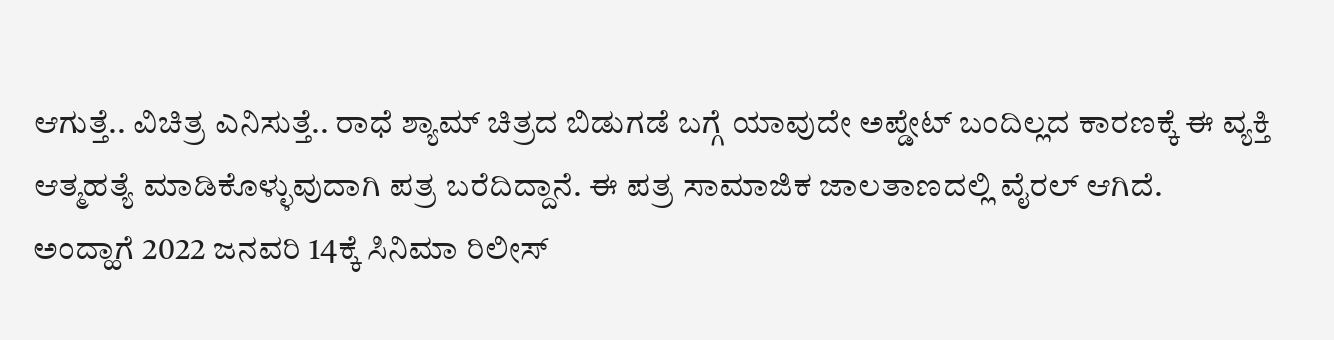ಆಗುತ್ತೆ.. ವಿಚಿತ್ರ ಎನಿಸುತ್ತೆ.. ರಾಧೆ ಶ್ಯಾಮ್ ಚಿತ್ರದ ಬಿಡುಗಡೆ ಬಗ್ಗೆ ಯಾವುದೇ ಅಪ್ಡೇಟ್ ಬಂದಿಲ್ಲದ ಕಾರಣಕ್ಕೆ ಈ ವ್ಯಕ್ತಿ ಆತ್ಮಹತ್ಯೆ ಮಾಡಿಕೊಳ್ಳುವುದಾಗಿ ಪತ್ರ ಬರೆದಿದ್ದಾನೆ. ಈ ಪತ್ರ ಸಾಮಾಜಿಕ ಜಾಲತಾಣದಲ್ಲಿ ವೈರಲ್ ಆಗಿದೆ.
ಅಂದ್ಹಾಗೆ 2022 ಜನವರಿ 14ಕ್ಕೆ ಸಿನಿಮಾ ರಿಲೀಸ್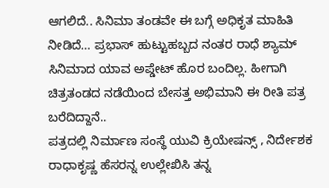ಆಗಲಿದೆ.. ಸಿನಿಮಾ ತಂಡವೇ ಈ ಬಗ್ಗೆ ಅಧಿಕೃತ ಮಾಹಿತಿ ನೀಡಿದೆ… ಪ್ರಭಾಸ್ ಹುಟ್ಟುಹಬ್ಬದ ನಂತರ ರಾಧೆ ಶ್ಯಾಮ್ ಸಿನಿಮಾದ ಯಾವ ಅಪ್ಡೇಟ್ ಹೊರ ಬಂದಿಲ್ಲ. ಹೀಗಾಗಿ ಚಿತ್ರತಂಡದ ನಡೆಯಿಂದ ಬೇಸತ್ತ ಅಭಿಮಾನಿ ಈ ರೀತಿ ಪತ್ರ ಬರೆದಿದ್ದಾನೆ..
ಪತ್ರದಲ್ಲಿ ನಿರ್ಮಾಣ ಸಂಸ್ಥೆ ಯುವಿ ಕ್ರಿಯೇಷನ್ಸ್ , ನಿರ್ದೇಶಕ ರಾಧಾಕೃಷ್ಣ ಹೆಸರನ್ನ ಉಲ್ಲೇಖಿಸಿ ತನ್ನ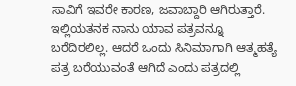ಸಾವಿಗೆ ಇವರೇ ಕಾರಣ, ಜವಾಬ್ದಾರಿ ಆಗಿರುತ್ತಾರೆ. ಇಲ್ಲಿಯತನಕ ನಾನು ಯಾವ ಪತ್ರವನ್ನೂ ಬರೆದಿರಲಿಲ್ಲ. ಆದರೆ ಒಂದು ಸಿನಿಮಾಗಾಗಿ ಆತ್ಮಹತ್ಯೆ ಪತ್ರ ಬರೆಯುವಂತೆ ಆಗಿದೆ ಎಂದು ಪತ್ರದಲ್ಲಿ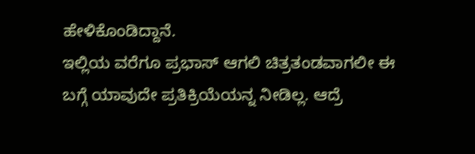ಹೇಳಿಕೊಂಡಿದ್ದಾನೆ.
ಇಲ್ಲಿಯ ವರೆಗೂ ಪ್ರಭಾಸ್ ಆಗಲಿ ಚಿತ್ರತಂಡವಾಗಲೀ ಈ ಬಗ್ಗೆ ಯಾವುದೇ ಪ್ರತಿಕ್ರಿಯೆಯನ್ನ ನೀಡಿಲ್ಲ. ಆದ್ರೆ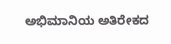ಅಭಿಮಾನಿಯ ಅತಿರೇಕದ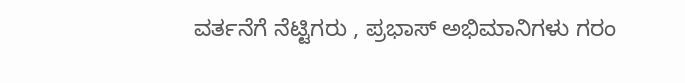ವರ್ತನೆಗೆ ನೆಟ್ಟಿಗರು , ಪ್ರಭಾಸ್ ಅಭಿಮಾನಿಗಳು ಗರಂ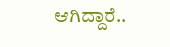ಆಗಿದ್ದಾರೆ..